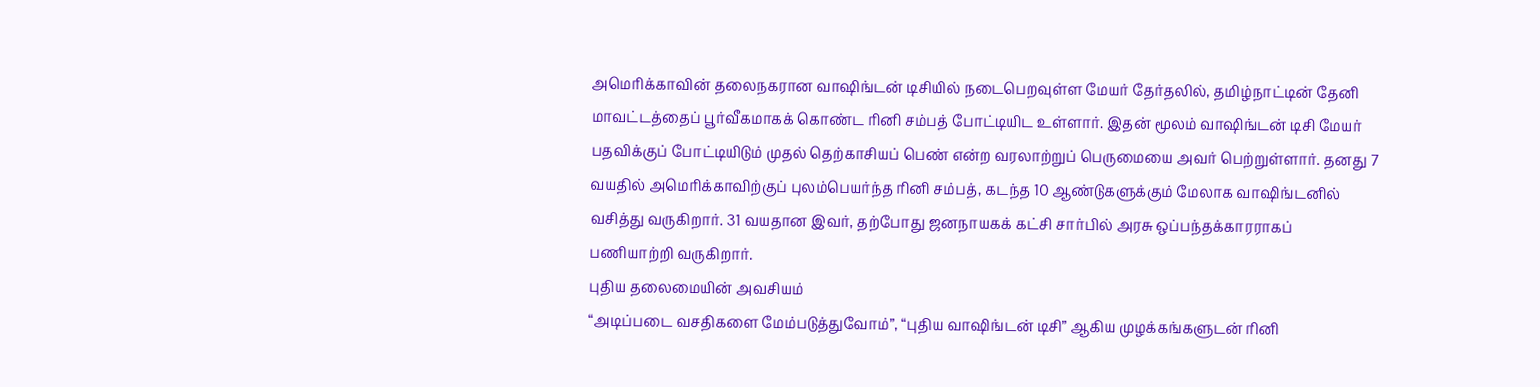அமெரிக்காவின் தலைநகரான வாஷிங்டன் டிசியில் நடைபெறவுள்ள மேயர் தேர்தலில், தமிழ்நாட்டின் தேனி மாவட்டத்தைப் பூர்வீகமாகக் கொண்ட ரினி சம்பத் போட்டியிட உள்ளார். இதன் மூலம் வாஷிங்டன் டிசி மேயர் பதவிக்குப் போட்டியிடும் முதல் தெற்காசியப் பெண் என்ற வரலாற்றுப் பெருமையை அவர் பெற்றுள்ளார். தனது 7 வயதில் அமெரிக்காவிற்குப் புலம்பெயர்ந்த ரினி சம்பத், கடந்த 10 ஆண்டுகளுக்கும் மேலாக வாஷிங்டனில் வசித்து வருகிறார். 31 வயதான இவர், தற்போது ஜனநாயகக் கட்சி சார்பில் அரசு ஒப்பந்தக்காரராகப் பணியாற்றி வருகிறார்.
புதிய தலைமையின் அவசியம்
“அடிப்படை வசதிகளை மேம்படுத்துவோம்”, “புதிய வாஷிங்டன் டிசி” ஆகிய முழக்கங்களுடன் ரினி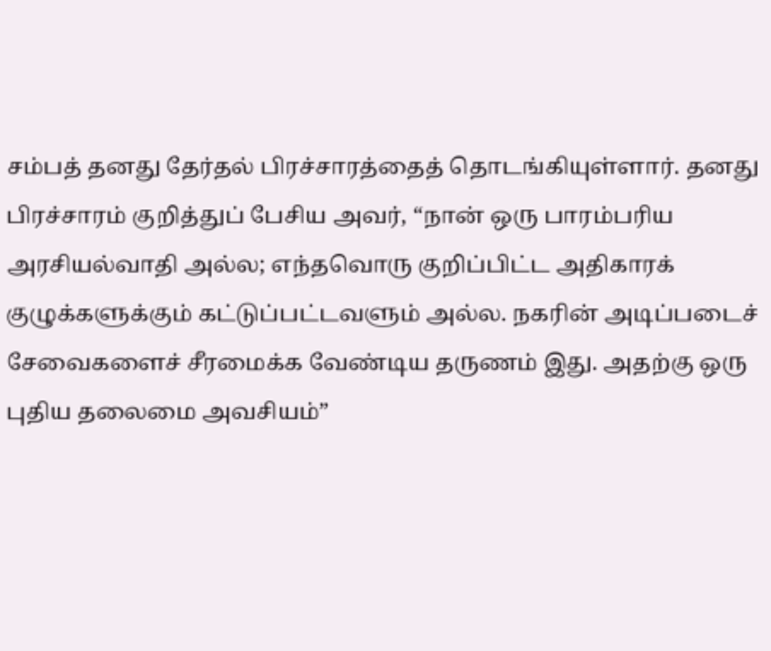சம்பத் தனது தேர்தல் பிரச்சாரத்தைத் தொடங்கியுள்ளார். தனது பிரச்சாரம் குறித்துப் பேசிய அவர், “நான் ஒரு பாரம்பரிய அரசியல்வாதி அல்ல; எந்தவொரு குறிப்பிட்ட அதிகாரக் குழுக்களுக்கும் கட்டுப்பட்டவளும் அல்ல. நகரின் அடிப்படைச் சேவைகளைச் சீரமைக்க வேண்டிய தருணம் இது. அதற்கு ஒரு புதிய தலைமை அவசியம்”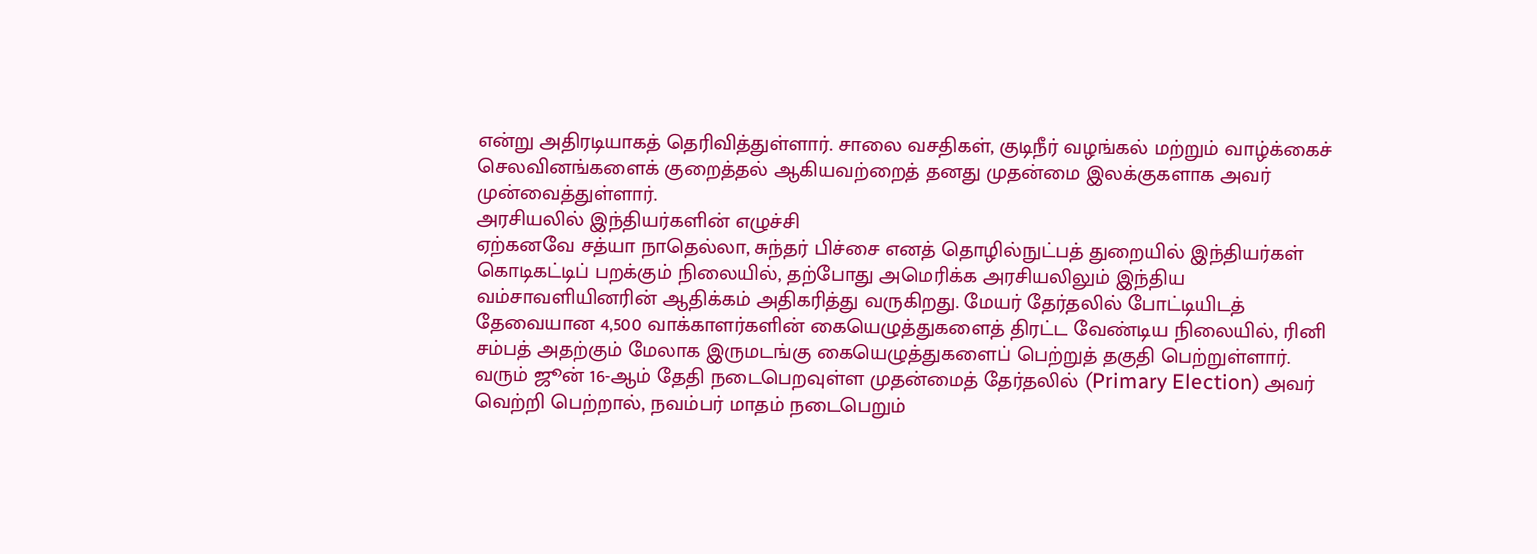என்று அதிரடியாகத் தெரிவித்துள்ளார். சாலை வசதிகள், குடிநீர் வழங்கல் மற்றும் வாழ்க்கைச் செலவினங்களைக் குறைத்தல் ஆகியவற்றைத் தனது முதன்மை இலக்குகளாக அவர் முன்வைத்துள்ளார்.
அரசியலில் இந்தியர்களின் எழுச்சி
ஏற்கனவே சத்யா நாதெல்லா, சுந்தர் பிச்சை எனத் தொழில்நுட்பத் துறையில் இந்தியர்கள் கொடிகட்டிப் பறக்கும் நிலையில், தற்போது அமெரிக்க அரசியலிலும் இந்திய வம்சாவளியினரின் ஆதிக்கம் அதிகரித்து வருகிறது. மேயர் தேர்தலில் போட்டியிடத் தேவையான 4,500 வாக்காளர்களின் கையெழுத்துகளைத் திரட்ட வேண்டிய நிலையில், ரினி சம்பத் அதற்கும் மேலாக இருமடங்கு கையெழுத்துகளைப் பெற்றுத் தகுதி பெற்றுள்ளார். வரும் ஜூன் 16-ஆம் தேதி நடைபெறவுள்ள முதன்மைத் தேர்தலில் (Primary Election) அவர் வெற்றி பெற்றால், நவம்பர் மாதம் நடைபெறும்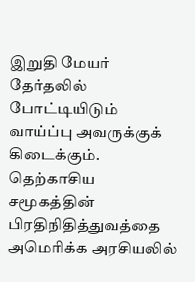இறுதி மேயர் தேர்தலில் போட்டியிடும் வாய்ப்பு அவருக்குக் கிடைக்கும். தெற்காசிய சமூகத்தின் பிரதிநிதித்துவத்தை அமெரிக்க அரசியலில்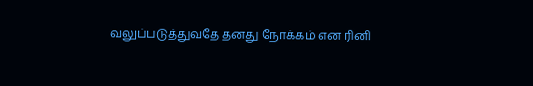வலுப்படுத்துவதே தனது நோக்கம் என ரினி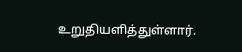உறுதியளித்துள்ளார்.